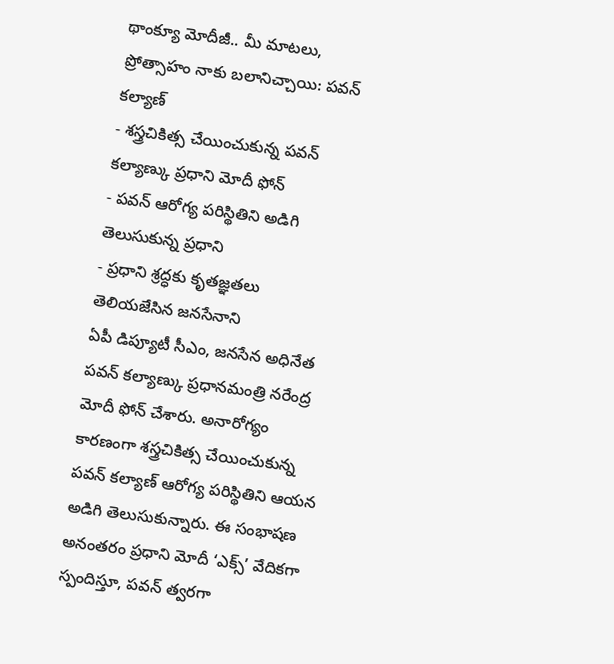థాంక్యూ మోదీజీ.. మీ మాటలు, ప్రోత్సాహం నాకు బలానిచ్చాయి: పవన్ కల్యాణ్
- శస్త్రచికిత్స చేయించుకున్న పవన్ కల్యాణ్కు ప్రధాని మోదీ ఫోన్
- పవన్ ఆరోగ్య పరిస్థితిని అడిగి తెలుసుకున్న ప్రధాని
- ప్రధాని శ్రద్ధకు కృతజ్ఞతలు తెలియజేసిన జనసేనాని
ఏపీ డిప్యూటీ సీఎం, జనసేన అధినేత పవన్ కల్యాణ్కు ప్రధానమంత్రి నరేంద్ర మోదీ ఫోన్ చేశారు. అనారోగ్యం కారణంగా శస్త్రచికిత్స చేయించుకున్న పవన్ కల్యాణ్ ఆరోగ్య పరిస్థితిని ఆయన అడిగి తెలుసుకున్నారు. ఈ సంభాషణ అనంతరం ప్రధాని మోదీ ‘ఎక్స్’ వేదికగా స్పందిస్తూ, పవన్ త్వరగా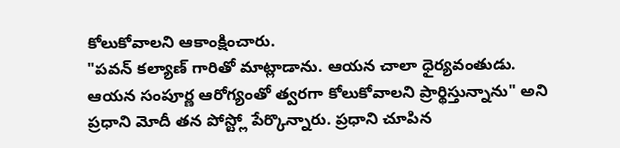కోలుకోవాలని ఆకాంక్షించారు.
"పవన్ కల్యాణ్ గారితో మాట్లాడాను. ఆయన చాలా ధైర్యవంతుడు. ఆయన సంపూర్ణ ఆరోగ్యంతో త్వరగా కోలుకోవాలని ప్రార్థిస్తున్నాను" అని ప్రధాని మోదీ తన పోస్ట్లో పేర్కొన్నారు. ప్రధాని చూపిన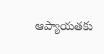ఆప్యాయతకు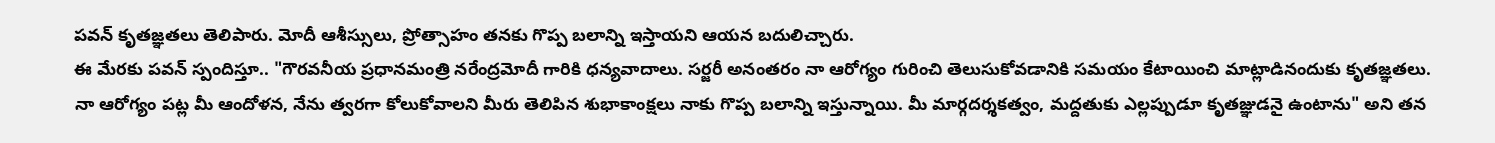పవన్ కృతజ్ఞతలు తెలిపారు. మోదీ ఆశీస్సులు, ప్రోత్సాహం తనకు గొప్ప బలాన్ని ఇస్తాయని ఆయన బదులిచ్చారు.
ఈ మేరకు పవన్ స్పందిస్తూ.. "గౌరవనీయ ప్రధానమంత్రి నరేంద్రమోదీ గారికి ధన్యవాదాలు. సర్జరీ అనంతరం నా ఆరోగ్యం గురించి తెలుసుకోవడానికి సమయం కేటాయించి మాట్లాడినందుకు కృతజ్ఞతలు. నా ఆరోగ్యం పట్ల మీ ఆందోళన, నేను త్వరగా కోలుకోవాలని మీరు తెలిపిన శుభాకాంక్షలు నాకు గొప్ప బలాన్ని ఇస్తున్నాయి. మీ మార్గదర్శకత్వం, మద్దతుకు ఎల్లప్పుడూ కృతజ్ఞుడనై ఉంటాను" అని తన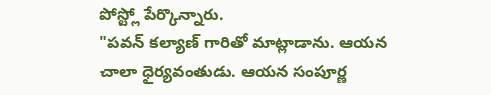పోస్ట్లో పేర్కొన్నారు.
"పవన్ కల్యాణ్ గారితో మాట్లాడాను. ఆయన చాలా ధైర్యవంతుడు. ఆయన సంపూర్ణ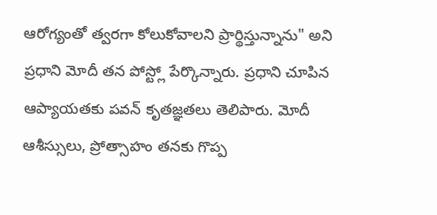ఆరోగ్యంతో త్వరగా కోలుకోవాలని ప్రార్థిస్తున్నాను" అని ప్రధాని మోదీ తన పోస్ట్లో పేర్కొన్నారు. ప్రధాని చూపిన ఆప్యాయతకు పవన్ కృతజ్ఞతలు తెలిపారు. మోదీ ఆశీస్సులు, ప్రోత్సాహం తనకు గొప్ప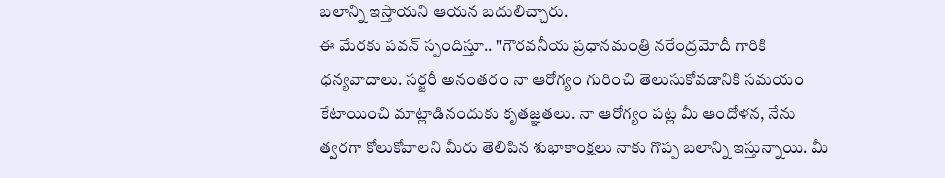బలాన్ని ఇస్తాయని ఆయన బదులిచ్చారు.
ఈ మేరకు పవన్ స్పందిస్తూ.. "గౌరవనీయ ప్రధానమంత్రి నరేంద్రమోదీ గారికి ధన్యవాదాలు. సర్జరీ అనంతరం నా ఆరోగ్యం గురించి తెలుసుకోవడానికి సమయం కేటాయించి మాట్లాడినందుకు కృతజ్ఞతలు. నా ఆరోగ్యం పట్ల మీ ఆందోళన, నేను త్వరగా కోలుకోవాలని మీరు తెలిపిన శుభాకాంక్షలు నాకు గొప్ప బలాన్ని ఇస్తున్నాయి. మీ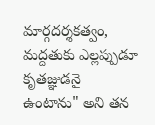మార్గదర్శకత్వం, మద్దతుకు ఎల్లప్పుడూ కృతజ్ఞుడనై ఉంటాను" అని తన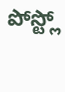పోస్ట్లో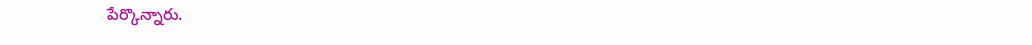పేర్కొన్నారు.